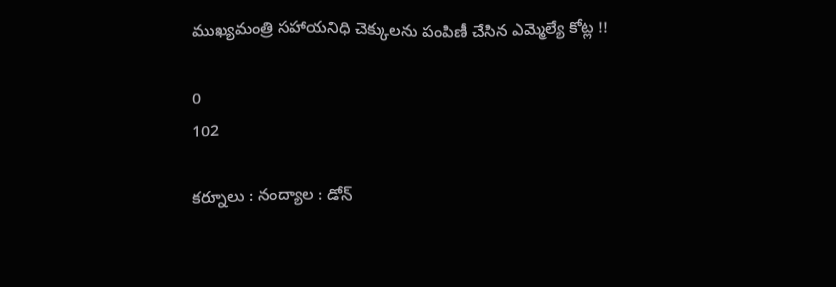ముఖ్యమంత్రి సహాయనిధి చెక్కులను పంపిణీ చేసిన ఎమ్మెల్యే కోట్ల !!

0
102

కర్నూలు : నంద్యాల : డోన్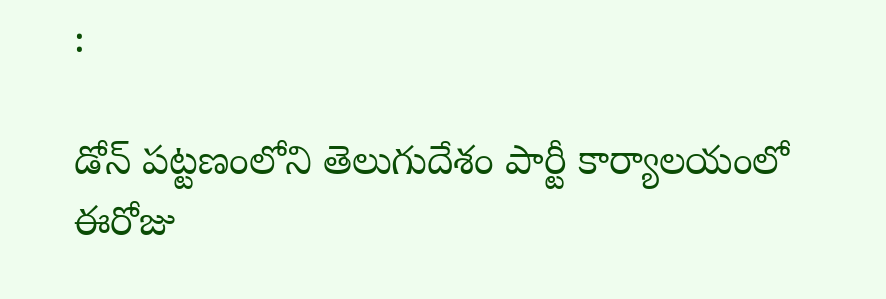:

డోన్ పట్టణంలోని తెలుగుదేశం పార్టీ కార్యాలయంలో ఈరోజు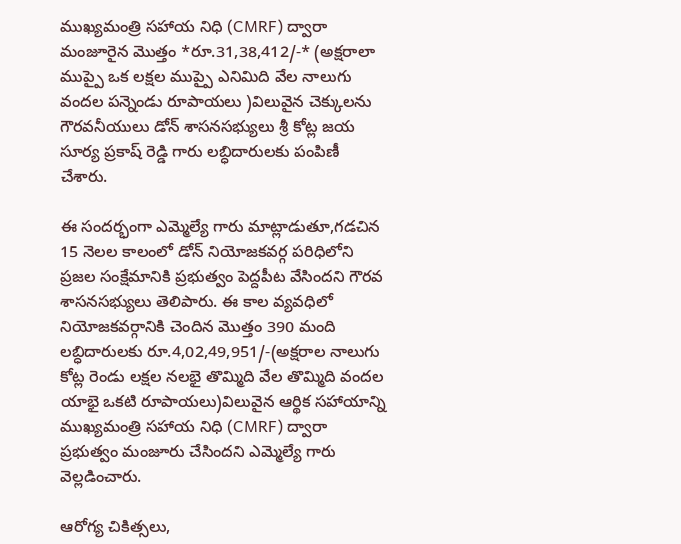ముఖ్యమంత్రి సహాయ నిధి (CMRF) ద్వారా మంజూరైన మొత్తం *రూ.31,38,412/-* (అక్షరాలా ముప్పై ఒక లక్షల ముప్పై ఎనిమిది వేల నాలుగు వందల పన్నెండు రూపాయలు )విలువైన చెక్కులను గౌరవనీయులు డోన్ శాసనసభ్యులు శ్రీ కోట్ల జయ సూర్య ప్రకాష్ రెడ్డి గారు లబ్ధిదారులకు పంపిణీ చేశారు.

ఈ సందర్భంగా ఎమ్మెల్యే గారు మాట్లాడుతూ,గడచిన 15 నెలల కాలంలో డోన్ నియోజకవర్గ పరిధిలోని ప్రజల సంక్షేమానికి ప్రభుత్వం పెద్దపీట వేసిందని గౌరవ శాసనసభ్యులు తెలిపారు. ఈ కాల వ్యవధిలో నియోజకవర్గానికి చెందిన మొత్తం 390 మంది లబ్ధిదారులకు రూ.4,02,49,951/-(అక్షరాల నాలుగు కోట్ల రెండు లక్షల నలభై తొమ్మిది వేల తొమ్మిది వందల యాభై ఒకటి రూపాయలు)విలువైన ఆర్థిక సహాయాన్ని ముఖ్యమంత్రి సహాయ నిధి (CMRF) ద్వారా ప్రభుత్వం మంజూరు చేసిందని ఎమ్మెల్యే గారు వెల్లడించారు.

ఆరోగ్య చికిత్సలు,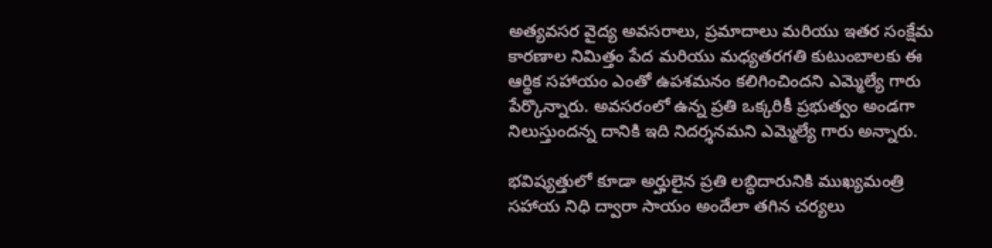అత్యవసర వైద్య అవసరాలు, ప్రమాదాలు మరియు ఇతర సంక్షేమ కారణాల నిమిత్తం పేద మరియు మధ్యతరగతి కుటుంబాలకు ఈ ఆర్థిక సహాయం ఎంతో ఉపశమనం కలిగించిందని ఎమ్మెల్యే గారు పేర్కొన్నారు. అవసరంలో ఉన్న ప్రతి ఒక్కరికీ ప్రభుత్వం అండగా నిలుస్తుందన్న దానికి ఇది నిదర్శనమని ఎమ్మెల్యే గారు అన్నారు.

భవిష్యత్తులో కూడా అర్హులైన ప్రతి లబ్ధిదారునికి ముఖ్యమంత్రి సహాయ నిధి ద్వారా సాయం అందేలా తగిన చర్యలు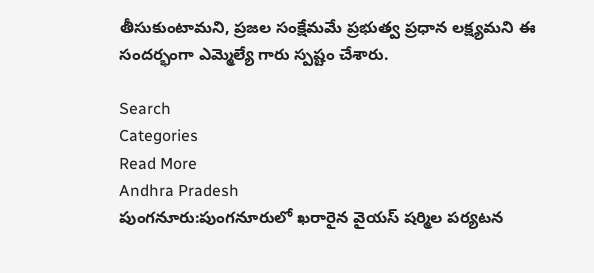తీసుకుంటామని, ప్రజల సంక్షేమమే ప్రభుత్వ ప్రధాన లక్ష్యమని ఈ సందర్భంగా ఎమ్మెల్యే గారు స్పష్టం చేశారు.

Search
Categories
Read More
Andhra Pradesh
పుంగనూరు:పుంగనూరులో ఖరారైన వైయస్ షర్మిల పర్యటన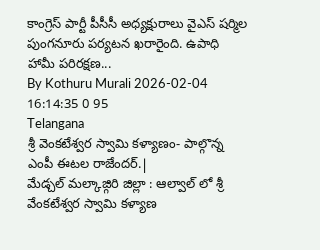కాంగ్రెస్ పార్టీ పీసీసీ అధ్యక్షురాలు వైఎస్ షర్మిల పుంగనూరు పర్యటన ఖరారైంది. ఉపాధి హామీ పరిరక్షణ...
By Kothuru Murali 2026-02-04 16:14:35 0 95
Telangana
శ్రీ వెంకటేశ్వర స్వామి కళ్యాణం- పాల్గొన్న ఎంపీ ఈటల రాజేందర్.|
మేడ్చల్ మల్కాజ్గిరి జిల్లా : ఆల్వాల్ లో శ్రీ వేంకటేశ్వర స్వామి కళ్యాణ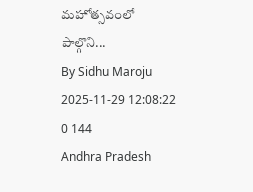మహోత్సవంలో పాల్గొని...
By Sidhu Maroju 2025-11-29 12:08:22 0 144
Andhra Pradesh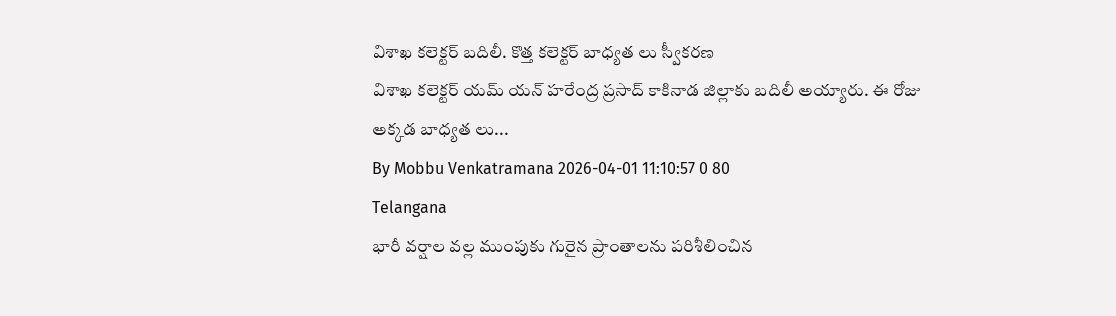విశాఖ కలెక్టర్ బదిలీ. కొత్త కలెక్టర్ బాధ్యత లు స్వీకరణ
విశాఖ కలెక్టర్ యమ్ యన్ హరేంద్ర ప్రసాద్ కాకినాడ జిల్లాకు బదిలీ అయ్యారు. ఈ రోజు అక్కడ బాధ్యత లు...
By Mobbu Venkatramana 2026-04-01 11:10:57 0 80
Telangana
భారీ వర్షాల వల్ల ముంపుకు గురైన ప్రాంతాలను పరిశీలించిన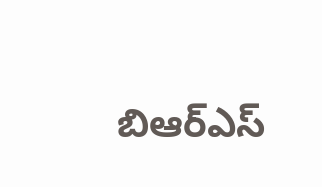బిఆర్ఎస్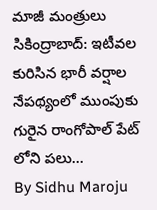మాజీ మంత్రులు
సికింద్రాబాద్: ఇటీవల కురిసిన భారీ వర్షాల నేపథ్యంలో ముంపుకు గురైన రాంగోపాల్ పేట్ లోని పలు...
By Sidhu Maroju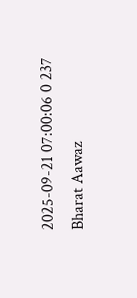2025-09-21 07:00:06 0 237
Bharat Aawaz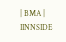| BMA | IINNSIDE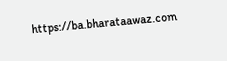https://ba.bharataawaz.com